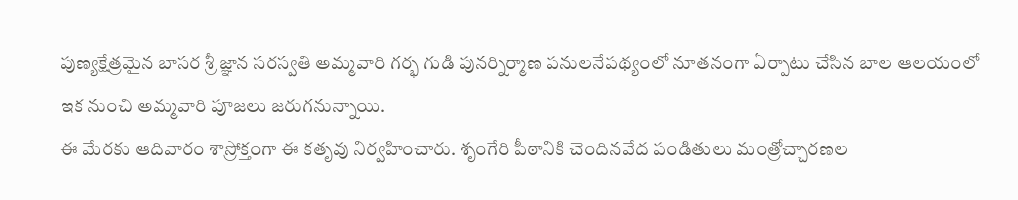పుణ్యక్షేత్రమైన బాసర శ్రీ జ్ఞాన సరస్వతి అమ్మవారి గర్భ గుడి పునర్నిర్మాణ పనులనేపథ్యంలో నూతనంగా ఏర్పాటు చేసిన బాల ఆలయంలో ఇక నుంచి అమ్మవారి పూజలు జరుగనున్నాయి.
ఈ మేరకు ఆదివారం శాస్రోక్తంగా ఈ కతృవు నిర్వహించారు. శృంగేరి పీఠానికి చెందినవేద పండితులు మంత్రోచ్చారణల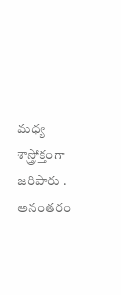మధ్య శాస్త్రోక్తంగా జరిపారు .
అనంతరం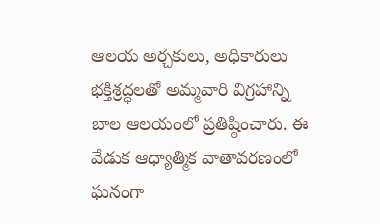ఆలయ అర్చకులు, అధికారులు భక్తిశ్రద్ధలతో అమ్మవారి విగ్రహాన్ని బాల ఆలయంలో ప్రతిష్ఠించారు. ఈ వేడుక ఆధ్యాత్మిక వాతావరణంలో ఘనంగా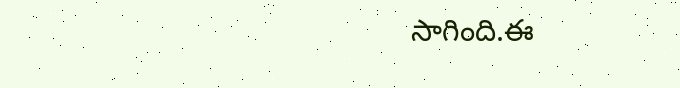సాగింది.ఈ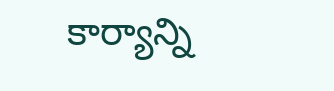కార్యాన్ని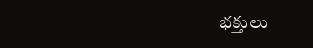భక్తులు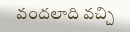వందలాది వచ్చి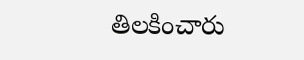తిలకించారు